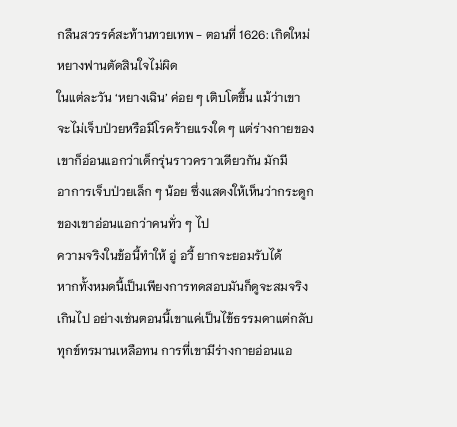กลืนสวรรค์สะท้านทวยเทพ - ตอนที่ 1626: เกิดใหม่
หยางฟานตัดสินใจไม่ผิด
ในแต่ละวัน ‘หยางเฉิน’ ค่อย ๆ เติบโตขึ้น แม้ว่าเขา
จะไม่เจ็บป่วยหรือมีโรคร้ายแรงใด ๆ แต่ร่างกายของ
เขาก็อ่อนแอกว่าเด็กรุ่นราวคราวเดียวกัน มักมี
อาการเจ็บป่วยเล็ก ๆ น้อย ซึ่งแสดงให้เห็นว่ากระดูก
ของเขาอ่อนแอกว่าคนทั่ว ๆ ไป
ความจริงในข้อนี้ทำให้ อู่ อวี้ ยากจะยอมรับได้
หากทั้งหมดนี้เป็นเพียงการทดสอบมันก็ดูจะสมจริง
เกินไป อย่างเช่นตอนนี้เขาแค่เป็นไข้ธรรมดาแต่กลับ
ทุกข์ทรมานเหลือทน การที่เขามีร่างกายอ่อนแอ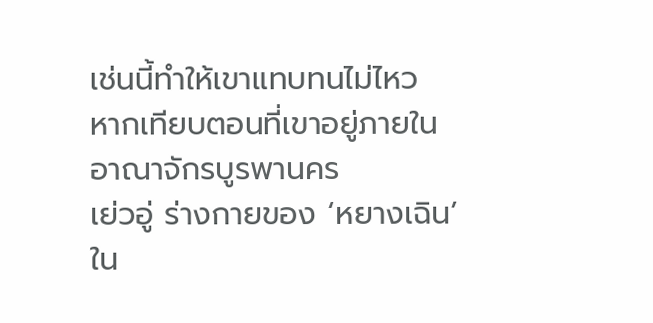เช่นนี้ทำให้เขาแทบทนไม่ไหว
หากเทียบตอนที่เขาอยู่ภายในอาณาจักรบูรพานคร
เย่วอู่ ร่างกายของ ‘หยางเฉิน’ ใน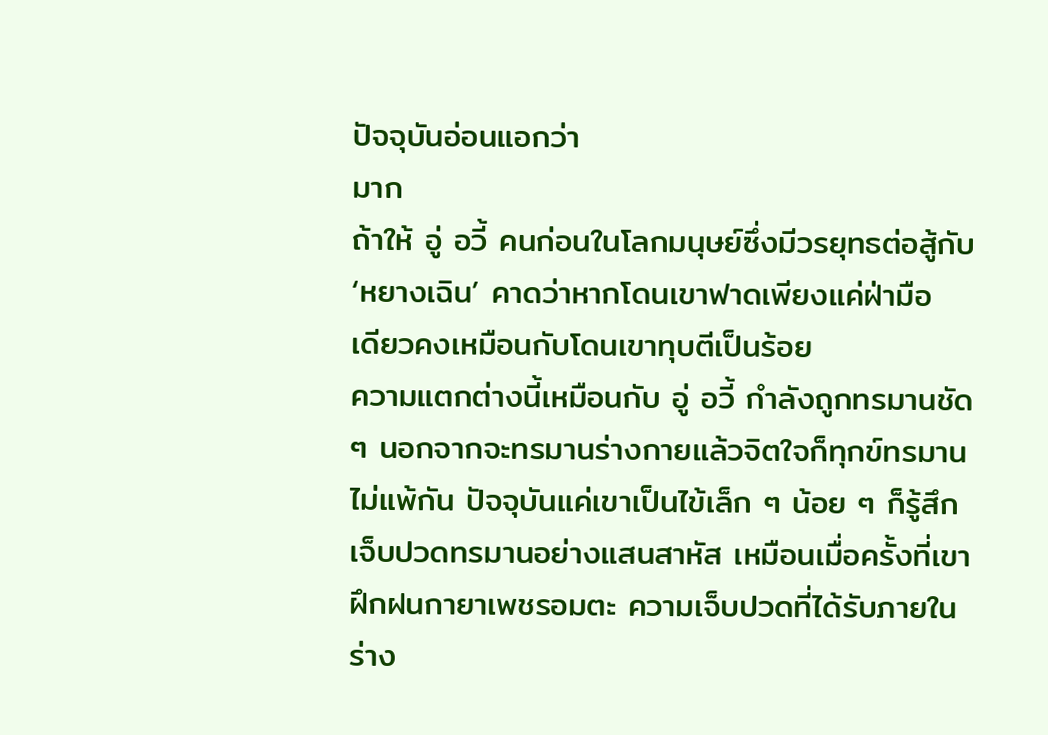ปัจจุบันอ่อนแอกว่า
มาก
ถ้าให้ อู่ อวี้ คนก่อนในโลกมนุษย์ซึ่งมีวรยุทธต่อสู้กับ
‘หยางเฉิน’ คาดว่าหากโดนเขาฟาดเพียงแค่ฝ่ามือ
เดียวคงเหมือนกับโดนเขาทุบตีเป็นร้อย
ความแตกต่างนี้เหมือนกับ อู่ อวี้ กำลังถูกทรมานชัด
ๆ นอกจากจะทรมานร่างกายแล้วจิตใจก็ทุกข์ทรมาน
ไม่แพ้กัน ปัจจุบันแค่เขาเป็นไข้เล็ก ๆ น้อย ๆ ก็รู้สึก
เจ็บปวดทรมานอย่างแสนสาหัส เหมือนเมื่อครั้งที่เขา
ฝึกฝนกายาเพชรอมตะ ความเจ็บปวดที่ได้รับภายใน
ร่าง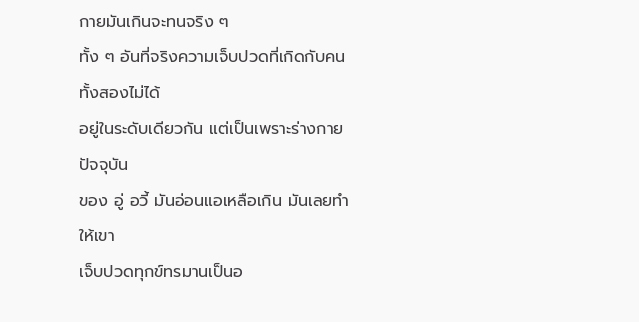กายมันเกินจะทนจริง ๆ
ทั้ง ๆ อันที่จริงความเจ็บปวดที่เกิดกับคนทั้งสองไม่ได้
อยู่ในระดับเดียวกัน แต่เป็นเพราะร่างกายปัจจุบัน
ของ อู่ อวี้ มันอ่อนแอเหลือเกิน มันเลยทำให้เขา
เจ็บปวดทุกข์ทรมานเป็นอ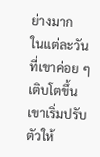ย่างมาก
ในแต่ละวันที่เขาค่อย ๆ เติบโตขึ้น เขาเริ่มปรับตัวให้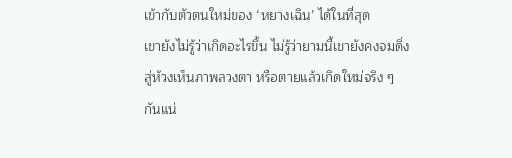เข้ากับตัวตนใหม่ของ ‘หยางเฉิน’ ได้ในที่สุด
เขายังไม่รู้ว่าเกิดอะไรขึ้น ไม่รู้ว่ายามนี้เขายังคงจมดิ่ง
สู่ห้วงเห็นภาพลวงตา หรือตายแล้วเกิดใหม่จริง ๆ
กันแน่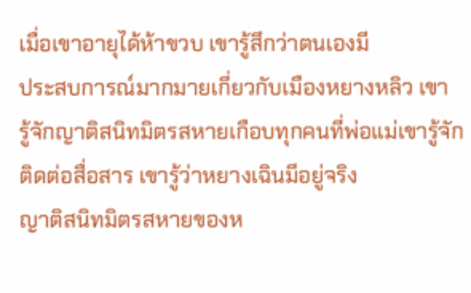เมื่อเขาอายุได้ห้าขวบ เขารู้สึกว่าตนเองมี
ประสบการณ์มากมายเกี่ยวกับเมืองหยางหลิว เขา
รู้จักญาติสนิทมิตรสหายเกือบทุกคนที่พ่อแม่เขารู้จัก
ติดต่อสื่อสาร เขารู้ว่าหยางเฉินมีอยู่จริง
ญาติสนิทมิตรสหายของห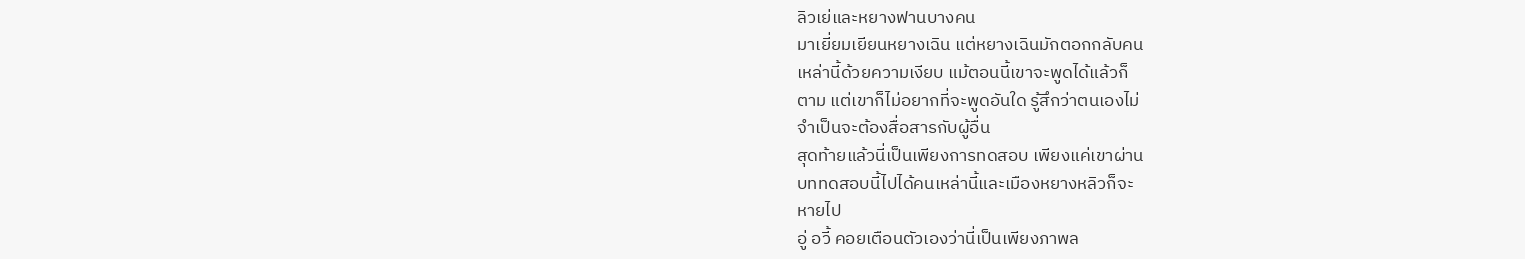ลิวเย่และหยางฟานบางคน
มาเยี่ยมเยียนหยางเฉิน แต่หยางเฉินมักตอกกลับคน
เหล่านี้ด้วยความเงียบ แม้ตอนนี้เขาจะพูดได้แล้วก็
ตาม แต่เขาก็ไม่อยากที่จะพูดอันใด รู้สึกว่าตนเองไม่
จำเป็นจะต้องสื่อสารกับผู้อื่น
สุดท้ายแล้วนี่เป็นเพียงการทดสอบ เพียงแค่เขาผ่าน
บททดสอบนี้ไปได้คนเหล่านี้และเมืองหยางหลิวก็จะ
หายไป
อู่ อวี้ คอยเตือนตัวเองว่านี่เป็นเพียงภาพล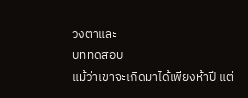วงตาและ
บททดสอบ
แม้ว่าเขาจะเกิดมาได้เพียงห้าปี แต่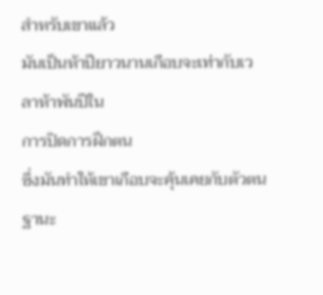สำหรับเขาแล้ว
มันเป็นห้าปียาวนานเกือบจะเท่ากับเวลาห้าพันปีใน
การปิดการฝึกตน
ซึ่งมันทำให้เขาเกือบจะคุ้นเคยกับตัวตนฐานะ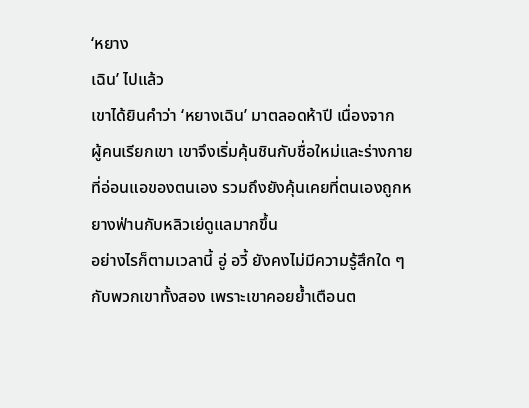‘หยาง
เฉิน’ ไปแล้ว
เขาได้ยินคำว่า ‘หยางเฉิน’ มาตลอดห้าปี เนื่องจาก
ผู้คนเรียกเขา เขาจึงเริ่มคุ้นชินกับชื่อใหม่และร่างกาย
ที่อ่อนแอของตนเอง รวมถึงยังคุ้นเคยที่ตนเองถูกห
ยางฟ่านกับหลิวเย่ดูแลมากขึ้น
อย่างไรก็ตามเวลานี้ อู่ อวี้ ยังคงไม่มีความรู้สึกใด ๆ
กับพวกเขาทั้งสอง เพราะเขาคอยย้ำเตือนต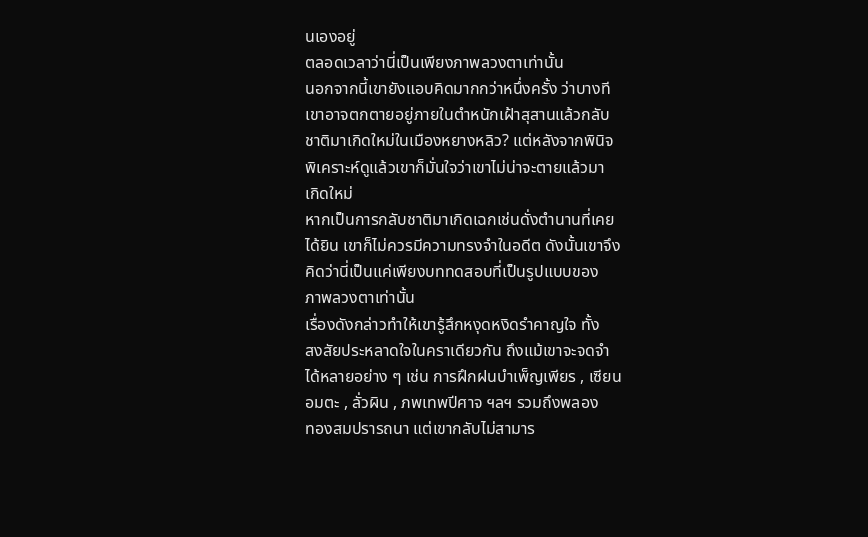นเองอยู่
ตลอดเวลาว่านี่เป็นเพียงภาพลวงตาเท่านั้น
นอกจากนี้เขายังแอบคิดมากกว่าหนึ่งครั้ง ว่าบางที
เขาอาจตกตายอยู่ภายในตำหนักเฝ้าสุสานแล้วกลับ
ชาติมาเกิดใหม่ในเมืองหยางหลิว? แต่หลังจากพินิจ
พิเคราะห์ดูแล้วเขาก็มั่นใจว่าเขาไม่น่าจะตายแล้วมา
เกิดใหม่
หากเป็นการกลับชาติมาเกิดเฉกเช่นดั่งตำนานที่เคย
ได้ยิน เขาก็ไม่ควรมีความทรงจำในอดีต ดังนั้นเขาจึง
คิดว่านี่เป็นแค่เพียงบททดสอบที่เป็นรูปแบบของ
ภาพลวงตาเท่านั้น
เรื่องดังกล่าวทำให้เขารู้สึกหงุดหงิดรำคาญใจ ทั้ง
สงสัยประหลาดใจในคราเดียวกัน ถึงแม้เขาจะจดจำ
ได้หลายอย่าง ๆ เช่น การฝึกฝนบำเพ็ญเพียร , เซียน
อมตะ , ลั่วผิน , ภพเทพปีศาจ ฯลฯ รวมถึงพลอง
ทองสมปรารถนา แต่เขากลับไม่สามาร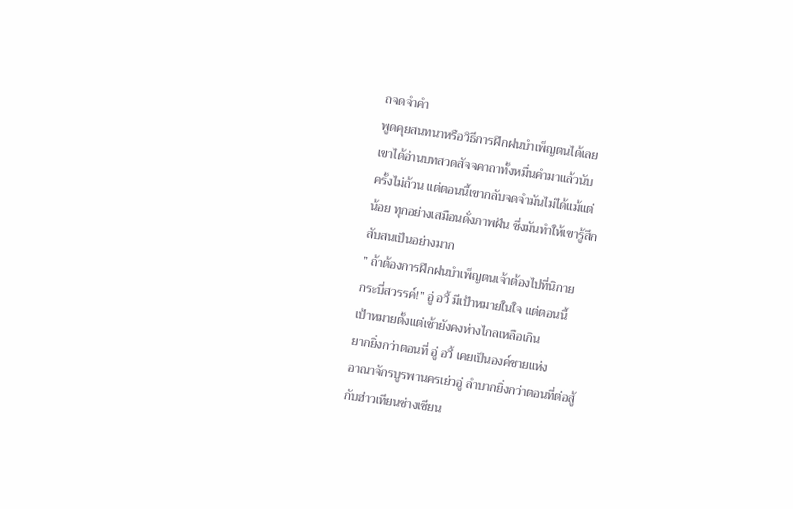ถจดจำคำ
พูดคุยสนทนาหรือวิธีการฝึกฝนบำเพ็ญตนได้เลย
เขาได้อ่านบทสวดสัจจคาถาทั้งหมื่นคำมาแล้วนับ
ครั้งไม่ถ้วน แต่ตอนนี้เขากลับจดจำมันไม่ได้แม้แต่
น้อย ทุกอย่างเสมือนดั่งภาพฝัน ซึ่งมันทำให้เขารู้สึก
สับสนเป็นอย่างมาก
” ถ้าต้องการฝึกฝนบำเพ็ญตนเจ้าต้องไปที่นิกาย
กระบี่สวรรค์!” อู่ อวี้ มีเป้าหมายในใจ แต่ตอนนี้
เป้าหมายตั้งแต่เช้ายังคงห่างไกลเหลือเกิน
ยากยิ่งกว่าตอนที่ อู่ อวี้ เคยเป็นองค์ชายแห่ง
อาณาจักรบูรพานครเย่วอู่ ลำบากยิ่งกว่าตอนที่ต่อสู้
กับฮ่าวเทียนซ่างเซียน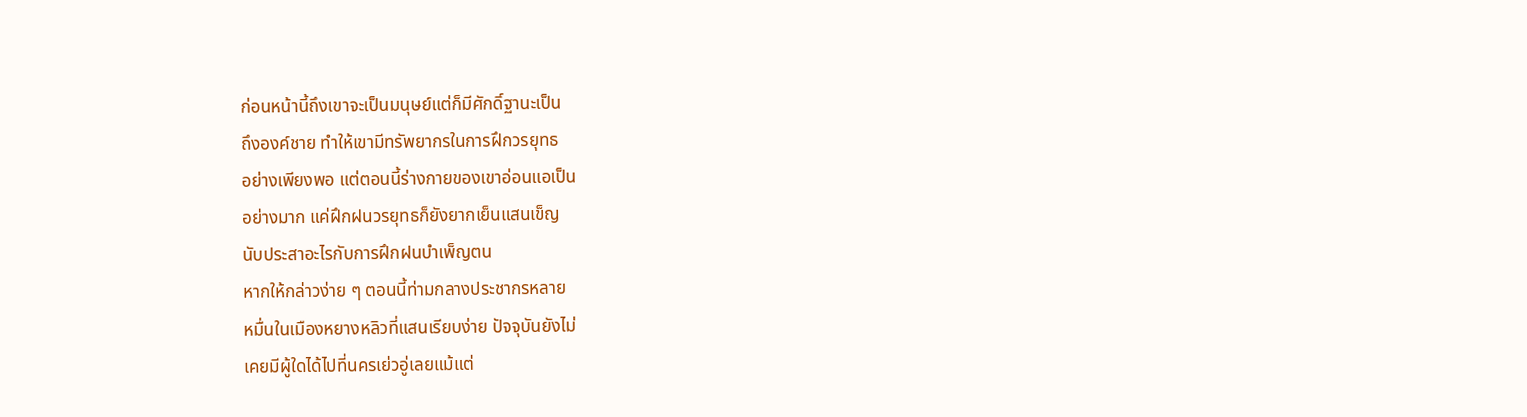ก่อนหน้านี้ถึงเขาจะเป็นมนุษย์แต่ก็มีศักดิ์ฐานะเป็น
ถึงองค์ชาย ทำให้เขามีทรัพยากรในการฝึกวรยุทธ
อย่างเพียงพอ แต่ตอนนี้ร่างกายของเขาอ่อนแอเป็น
อย่างมาก แค่ฝึกฝนวรยุทธก็ยังยากเย็นแสนเข็ญ
นับประสาอะไรกับการฝึกฝนบำเพ็ญตน
หากให้กล่าวง่าย ๆ ตอนนี้ท่ามกลางประชากรหลาย
หมื่นในเมืองหยางหลิวที่แสนเรียบง่าย ปัจจุบันยังไม่
เคยมีผู้ใดได้ไปที่นครเย่วอู่เลยแม้แต่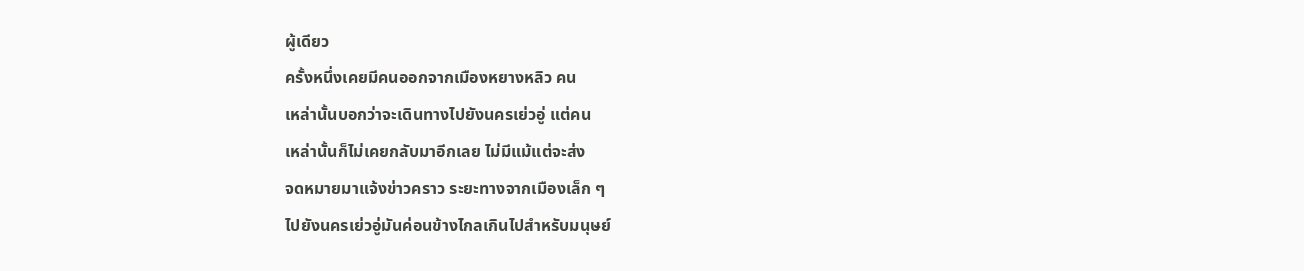ผู้เดียว
ครั้งหนึ่งเคยมีคนออกจากเมืองหยางหลิว คน
เหล่านั้นบอกว่าจะเดินทางไปยังนครเย่วอู่ แต่คน
เหล่านั้นก็ไม่เคยกลับมาอีกเลย ไม่มีแม้แต่จะส่ง
จดหมายมาแจ้งข่าวคราว ระยะทางจากเมืองเล็ก ๆ
ไปยังนครเย่วอู่มันค่อนข้างไกลเกินไปสำหรับมนุษย์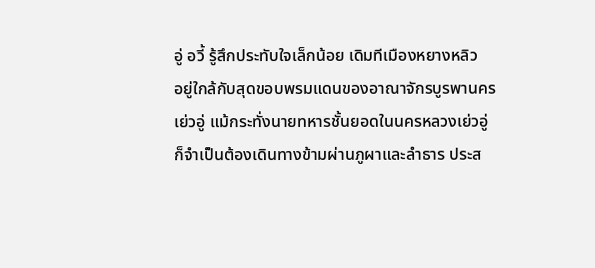อู่ อวี้ รู้สึกประทับใจเล็กน้อย เดิมทีเมืองหยางหลิว
อยู่ใกล้กับสุดขอบพรมแดนของอาณาจักรบูรพานคร
เย่วอู่ แม้กระทั่งนายทหารชั้นยอดในนครหลวงเย่วอู่
ก็จำเป็นต้องเดินทางข้ามผ่านภูผาและลำธาร ประส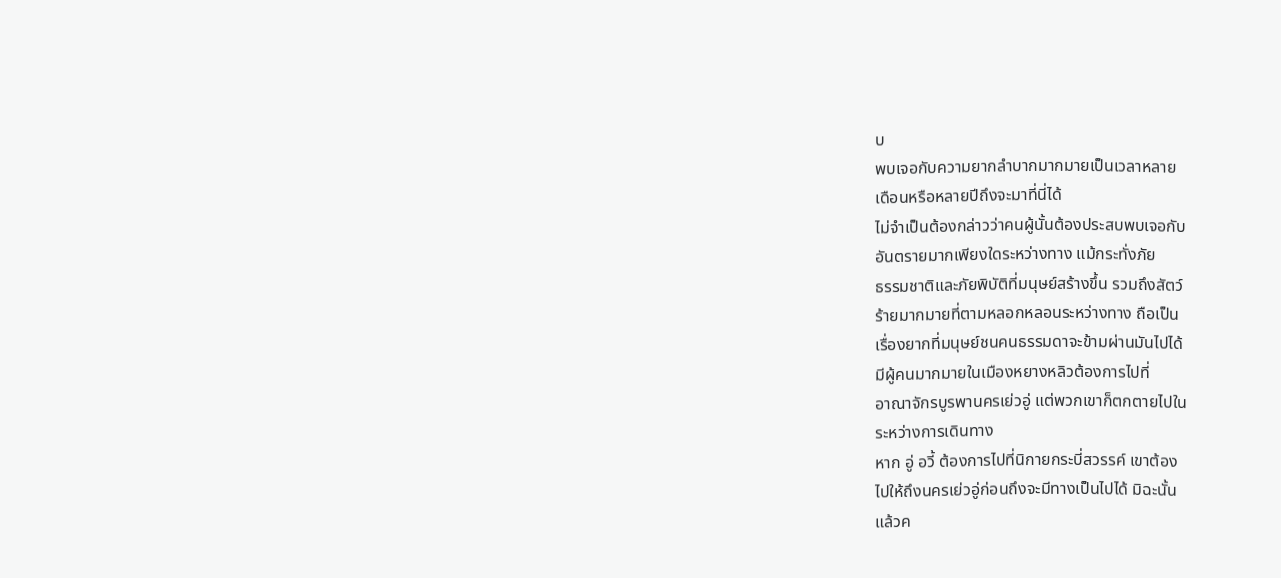บ
พบเจอกับความยากลำบากมากมายเป็นเวลาหลาย
เดือนหรือหลายปีถึงจะมาที่นี่ได้
ไม่จำเป็นต้องกล่าวว่าคนผู้นั้นต้องประสบพบเจอกับ
อันตรายมากเพียงใดระหว่างทาง แม้กระทั่งภัย
ธรรมชาติและภัยพิบัติที่มนุษย์สร้างขึ้น รวมถึงสัตว์
ร้ายมากมายที่ตามหลอกหลอนระหว่างทาง ถือเป็น
เรื่องยากที่มนุษย์ชนคนธรรมดาจะข้ามผ่านมันไปได้
มีผู้คนมากมายในเมืองหยางหลิวต้องการไปที่
อาณาจักรบูรพานครเย่วอู่ แต่พวกเขาก็ตกตายไปใน
ระหว่างการเดินทาง
หาก อู่ อวี้ ต้องการไปที่นิกายกระบี่สวรรค์ เขาต้อง
ไปให้ถึงนครเย่วอู่ก่อนถึงจะมีทางเป็นไปได้ มิฉะนั้น
แล้วค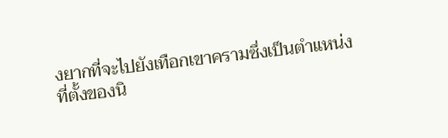งยากที่จะไปยังเทือกเขาครามซึ่งเป็นตำแหน่ง
ที่ตั้งของนิ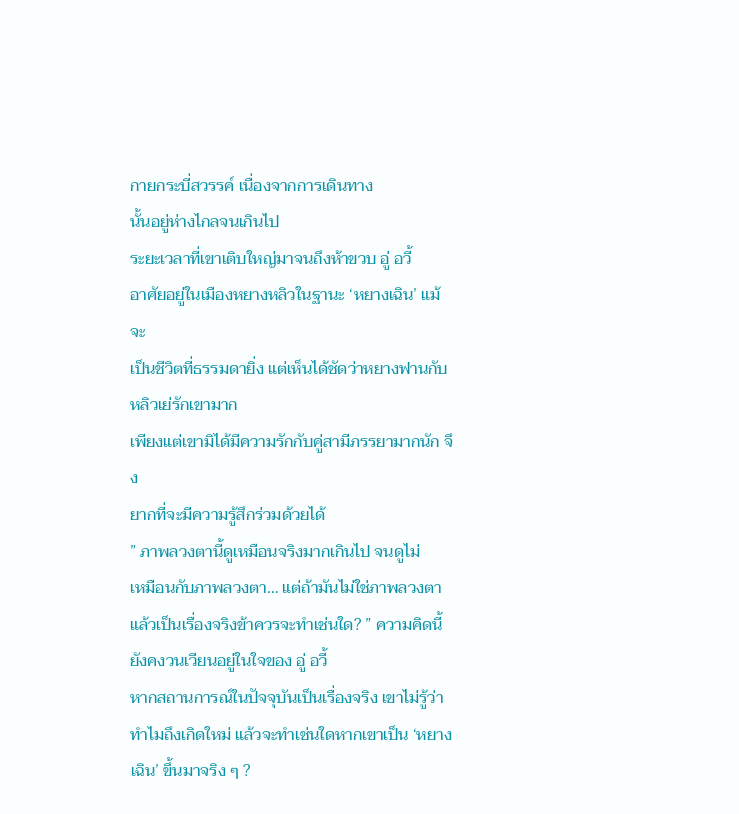กายกระบี่สวรรค์ เนื่องจากการเดินทาง
นั้นอยู่ห่างไกลจนเกินไป
ระยะเวลาที่เขาเติบใหญ่มาจนถึงห้าขวบ อู่ อวี้
อาศัยอยู่ในเมืองหยางหลิวในฐานะ ‘หยางเฉิน’ แม้จะ
เป็นชีวิตที่ธรรมดายิ่ง แต่เห็นได้ชัดว่าหยางฟานกับ
หลิวเย่รักเขามาก
เพียงแต่เขามิได้มีความรักกับคู่สามีภรรยามากนัก จึง
ยากที่จะมีความรู้สึกร่วมด้วยได้
” ภาพลวงตานี้ดูเหมือนจริงมากเกินไป จนดูไม่
เหมือนกับภาพลวงตา… แต่ถ้ามันไม่ใช่ภาพลวงตา
แล้วเป็นเรื่องจริงข้าควรจะทำเช่นใด? ” ความคิดนี้
ยังคงวนเวียนอยู่ในใจของ อู่ อวี้
หากสถานการณ์ในปัจจุบันเป็นเรื่องจริง เขาไม่รู้ว่า
ทำไมถึงเกิดใหม่ แล้วจะทำเช่นใดหากเขาเป็น ‘หยาง
เฉิน’ ขึ้นมาจริง ๆ ?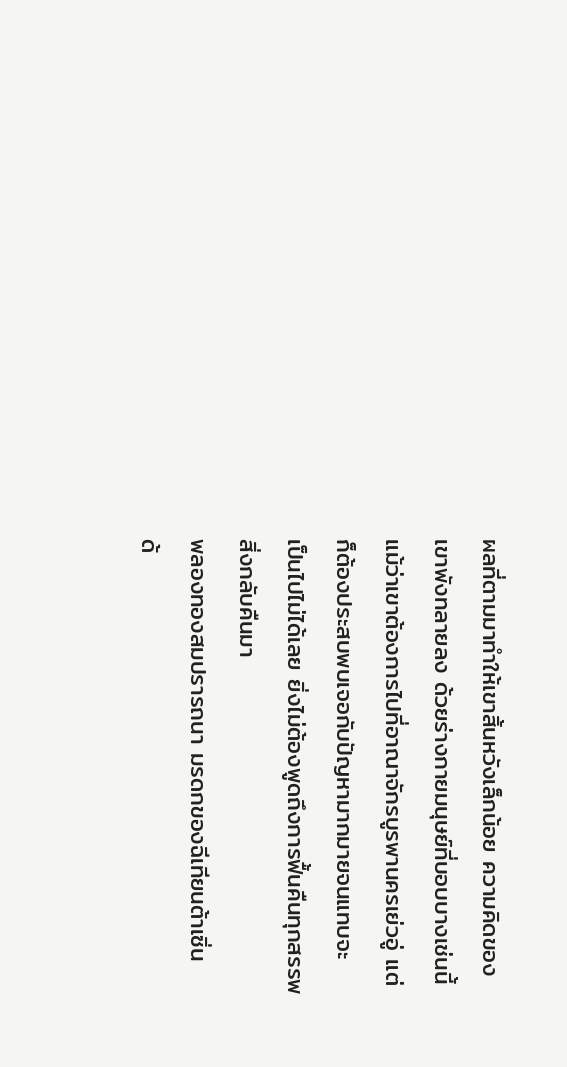ผลที่ตามมาทำให้เขาสิ้นหวังเล็กน้อย ความคิดของ
เขาพังทลายลง ด้วยร่างกายมนุษย์ที่บอบบางเช่นนี้
แม้ว่าเขาต้องการไปที่อาณาจักรบูรพานครเย่วอู่ แต่
ก็ต้องประสบพบเจอกับปัญหามากมายจนแทบจะ
เป็นไปไม่ได้เลย ยิ่งไม่ต้องพูดถึงการฟื้นคืนทุกสรรพ
สิ่งกลับคืนมา
พลองทองสมปรารถนา มรดกของฉีเทียนต้าเซิ่น
ด้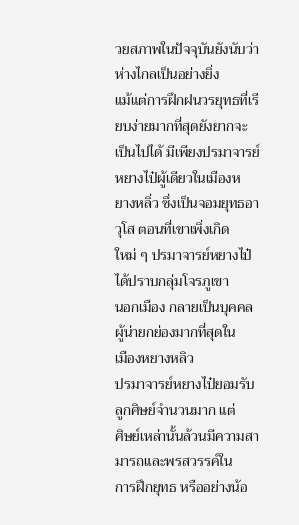วยสภาพในปัจจุบันยังนับว่าห่างไกลเป็นอย่างยิ่ง
แม้แต่การฝึกฝนวรยุทธที่เรียบง่ายมากที่สุดยังยากจะ
เป็นไปได้ มีเพียงปรมาจารย์หยางไป๋ผู้เดียวในเมืองห
ยางหลิ่ว ซึ่งเป็นจอมยุทธอาวุโส ตอนที่เขาเพิ่งเกิด
ใหม่ ๆ ปรมาจารย์หยางไป๋ได้ปราบกลุ่มโจรภูเขา
นอกเมือง กลายเป็นบุคคลผู้น่ายกย่องมากที่สุดใน
เมืองหยางหลิว
ปรมาจารย์หยางไป๋ยอมรับลูกศิษย์จำนวนมาก แต่
ศิษย์เหล่านั้นล้วนมีความสามารถและพรสวรรค์ใน
การฝึกยุทธ หรืออย่างน้อ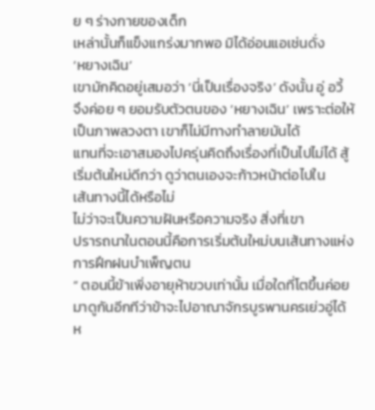ย ๆ ร่างกายของเด็ก
เหล่านั้นก็แข็งแกร่งมากพอ มิได้อ่อนแอเช่นดั่ง
‘หยางเฉิน’
เขามักคิดอยู่เสมอว่า ‘นี่เป็นเรื่องจริง’ ดังนั้น อู่ อวี้
จึงค่อย ๆ ยอมรับตัวตนของ ‘หยางเฉิน’ เพราะต่อให้
เป็นภาพลวงตา เขาก็ไม่มีทางทำลายมันได้
แทนที่จะเอาสมองไปครุ่นคิดถึงเรื่องที่เป็นไปไม่ได้ สู้
เริ่มต้นใหม่ดีกว่า ดูว่าตนเองจะก้าวหน้าต่อไปใน
เส้นทางนี้ได้หรือไม่
ไม่ว่าจะเป็นความฝันหรือความจริง สิ่งที่เขา
ปรารถนาในตอนนี้คือการเริ่มต้นใหม่บนเส้นทางแห่ง
การฝึกฝนบำเพ็ญตน
“ ตอนนี้ข้าเพิ่งอายุห้าขวบเท่านั้น เมื่อใดที่โตขึ้นค่อย
มาดูกันอีกทีว่าข้าจะไปอาณาจักรบูรพานครเย่วอู่ได้
ห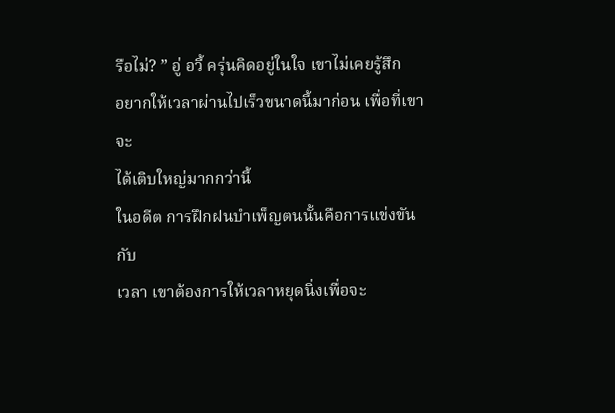รือไม่? ” อู่ อวี้ ครุ่นคิดอยู่ในใจ เขาไม่เคยรู้สึก
อยากให้เวลาผ่านไปเร็วขนาดนี้มาก่อน เพื่อที่เขาจะ
ได้เติบใหญ่มากกว่านี้
ในอดีต การฝึกฝนบำเพ็ญตนนั้นคือการแข่งขันกับ
เวลา เขาต้องการให้เวลาหยุดนิ่งเพื่อจะ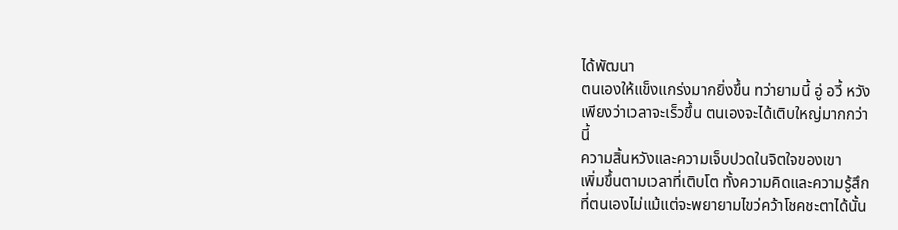ได้พัฒนา
ตนเองให้แข็งแกร่งมากยิ่งขึ้น ทว่ายามนี้ อู่ อวี้ หวัง
เพียงว่าเวลาจะเร็วขึ้น ตนเองจะได้เติบใหญ่มากกว่า
นี้
ความสิ้นหวังและความเจ็บปวดในจิตใจของเขา
เพิ่มขึ้นตามเวลาที่เติบโต ทั้งความคิดและความรู้สึก
ที่ตนเองไม่แม้แต่จะพยายามไขว่คว้าโชคชะตาได้นั้น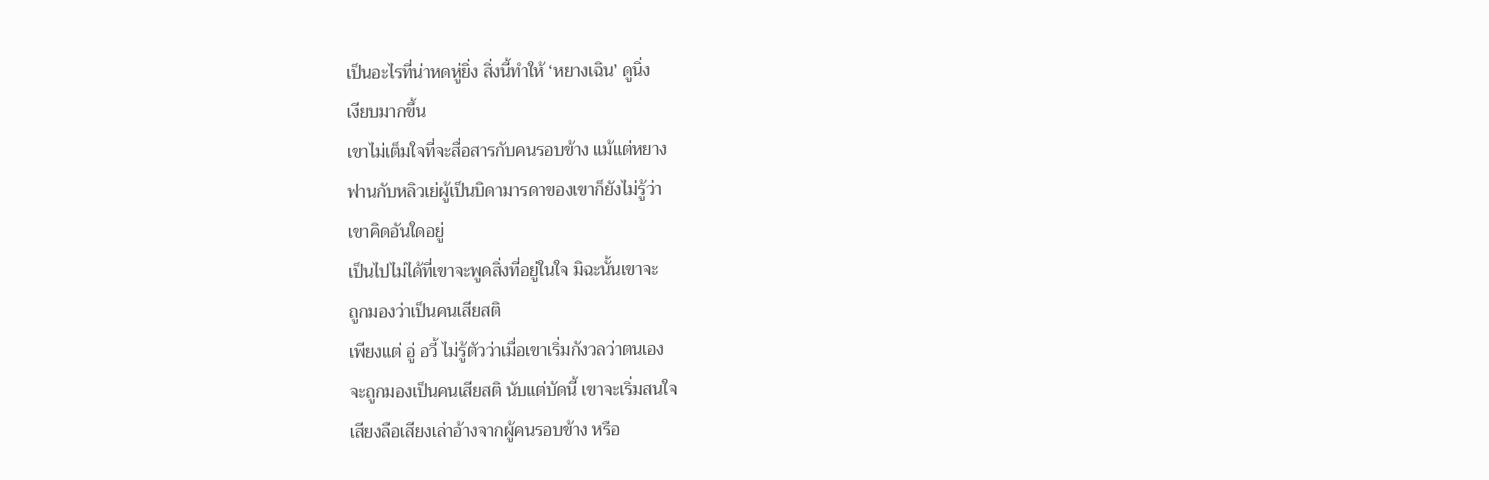เป็นอะไรที่น่าหดหู่ยิ่ง สิ่งนี้ทำให้ ‘หยางเฉิน’ ดูนิ่ง
เงียบมากขึ้น
เขาไม่เต็มใจที่จะสื่อสารกับคนรอบข้าง แม้แต่หยาง
ฟานกับหลิวเย่ผู้เป็นบิดามารดาของเขาก็ยังไม่รู้ว่า
เขาคิดอันใดอยู่
เป็นไปไม่ได้ที่เขาจะพูดสิ่งที่อยู่ในใจ มิฉะนั้นเขาจะ
ถูกมองว่าเป็นคนเสียสติ
เพียงแต่ อู่ อวี้ ไม่รู้ตัวว่าเมื่อเขาเริ่มกังวลว่าตนเอง
จะถูกมองเป็นคนเสียสติ นับแต่บัดนี้ เขาจะเริ่มสนใจ
เสียงลือเสียงเล่าอ้างจากผู้คนรอบข้าง หรือ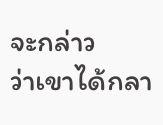จะกล่าว
ว่าเขาได้กลา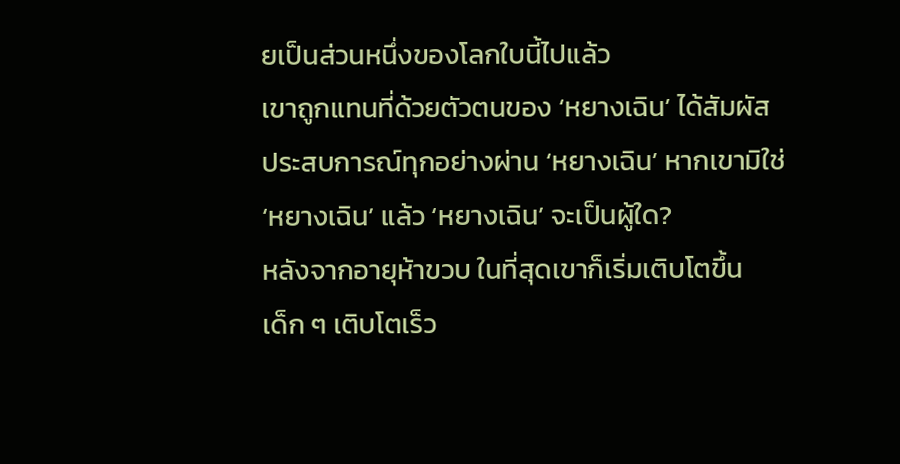ยเป็นส่วนหนึ่งของโลกใบนี้ไปแล้ว
เขาถูกแทนที่ด้วยตัวตนของ ‘หยางเฉิน’ ได้สัมผัส
ประสบการณ์ทุกอย่างผ่าน ‘หยางเฉิน’ หากเขามิใช่
‘หยางเฉิน’ แล้ว ‘หยางเฉิน’ จะเป็นผู้ใด?
หลังจากอายุห้าขวบ ในที่สุดเขาก็เริ่มเติบโตขึ้น
เด็ก ๆ เติบโตเร็ว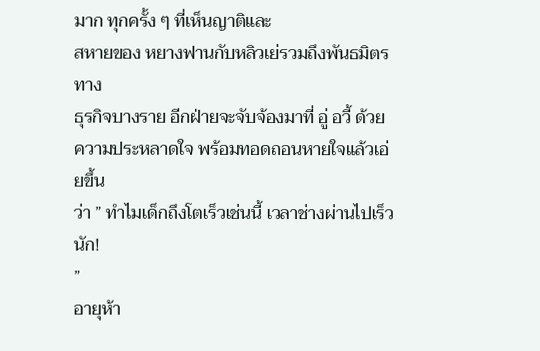มาก ทุกครั้ง ๆ ที่เห็นญาติและ
สหายของ หยางฟานกับหลิวเย่รวมถึงพันธมิตรทาง
ธุรกิจบางราย อีกฝ่ายจะจับจ้องมาที่ อู่ อวี้ ด้วย
ความประหลาดใจ พร้อมทอดถอนหายใจแล้วเอ่ยขึ้น
ว่า ” ทำไมเด็กถึงโตเร็วเช่นนี้ เวลาช่างผ่านไปเร็วนัก!
”
อายุห้า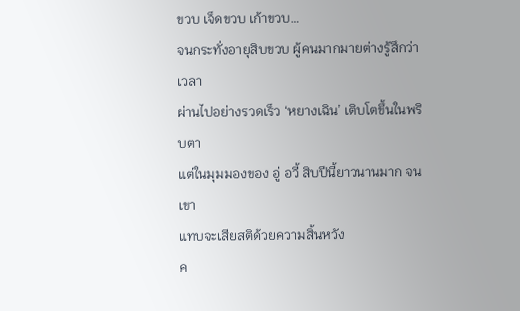ขวบ เจ็ดขวบ เก้าขวบ…
จนกระทั่งอายุสิบขวบ ผู้คนมากมายต่างรู้สึกว่าเวลา
ผ่านไปอย่างรวดเร็ว ‘หยางเฉิน’ เติบโตขึ้นในพริบตา
แต่ในมุมมองของ อู่ อวี้ สิบปีนี้ยาวนานมาก จนเขา
แทบจะเสียสติด้วยความสิ้นหวัง
ค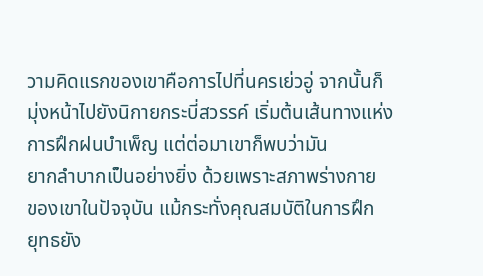วามคิดแรกของเขาคือการไปที่นครเย่วอู่ จากนั้นก็
มุ่งหน้าไปยังนิกายกระบี่สวรรค์ เริ่มต้นเส้นทางแห่ง
การฝึกฝนบำเพ็ญ แต่ต่อมาเขาก็พบว่ามัน
ยากลำบากเป็นอย่างยิ่ง ด้วยเพราะสภาพร่างกาย
ของเขาในปัจจุบัน แม้กระทั่งคุณสมบัติในการฝึก
ยุทธยัง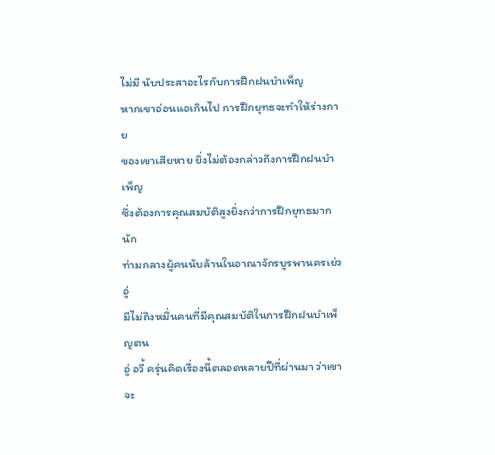ไม่มี นับประสาอะไรกับการฝึกฝนบำเพ็ญ
หากเขาอ่อนแอเกินไป การฝึกยุทธจะทำให้ร่างกาย
ของเขาเสียหาย ยิ่งไม่ต้องกล่าวถึงการฝึกฝนบำเพ็ญ
ซึ่งต้องการคุณสมบัติสูงยิ่งกว่าการฝึกยุทธมากนัก
ท่ามกลางผู้คนนับล้านในอาณาจักรบูรพานครเย่วอู่
มีไม่ถึงหมื่นคนที่มีคุณสมบัติในการฝึกฝนบำเพ็ญตน
อู่ อวี้ ครุ่นคิดเรื่องนี้ตลอดหลายปีที่ผ่านมา ว่าเขาจะ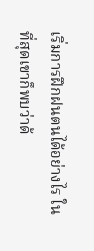เริ่มการฝึกฝนตนได้อย่างไร ในที่สุดเขาก็พบว่าด้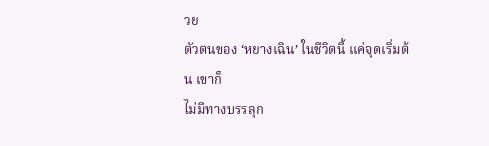วย
ตัวตนของ ‘หยางเฉิน’ ในชีวิตนี้ แค่จุดเริ่มต้น เขาก็
ไม่มีทางบรรลุก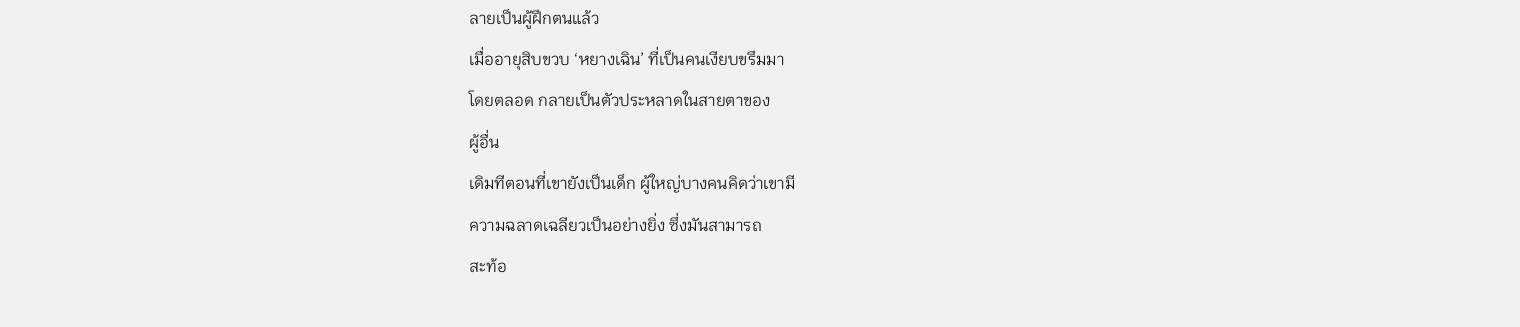ลายเป็นผู้ฝึกตนแล้ว
เมื่ออายุสิบขวบ ‘หยางเฉิน’ ที่เป็นคนเงียบขรึมมา
โดยตลอด กลายเป็นตัวประหลาดในสายตาของ
ผู้อื่น
เดิมทีตอนที่เขายังเป็นเด็ก ผู้ใหญ่บางคนคิดว่าเขามี
ความฉลาดเฉลียวเป็นอย่างยิ่ง ซึ่งมันสามารถ
สะท้อ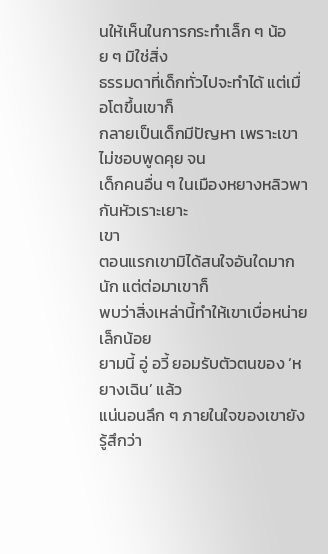นให้เห็นในการกระทำเล็ก ๆ น้อย ๆ มิใช่สิ่ง
ธรรมดาที่เด็กทั่วไปจะทำได้ แต่เมื่อโตขึ้นเขาก็
กลายเป็นเด็กมีปัญหา เพราะเขาไม่ชอบพูดคุย จน
เด็กคนอื่น ๆ ในเมืองหยางหลิวพากันหัวเราะเยาะ
เขา
ตอนแรกเขามิได้สนใจอันใดมากนัก แต่ต่อมาเขาก็
พบว่าสิ่งเหล่านี้ทำให้เขาเบื่อหน่ายเล็กน้อย
ยามนี้ อู่ อวี้ ยอมรับตัวตนของ ‘หยางเฉิน’ แล้ว
แน่นอนลึก ๆ ภายในใจของเขายังรู้สึกว่า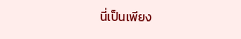นี่เป็นเพียง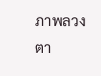ภาพลวงตา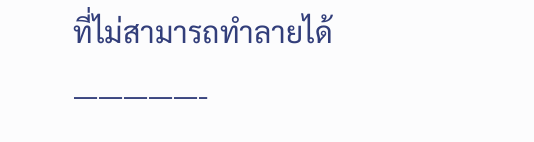ที่ไม่สามารถทำลายได้
—————-